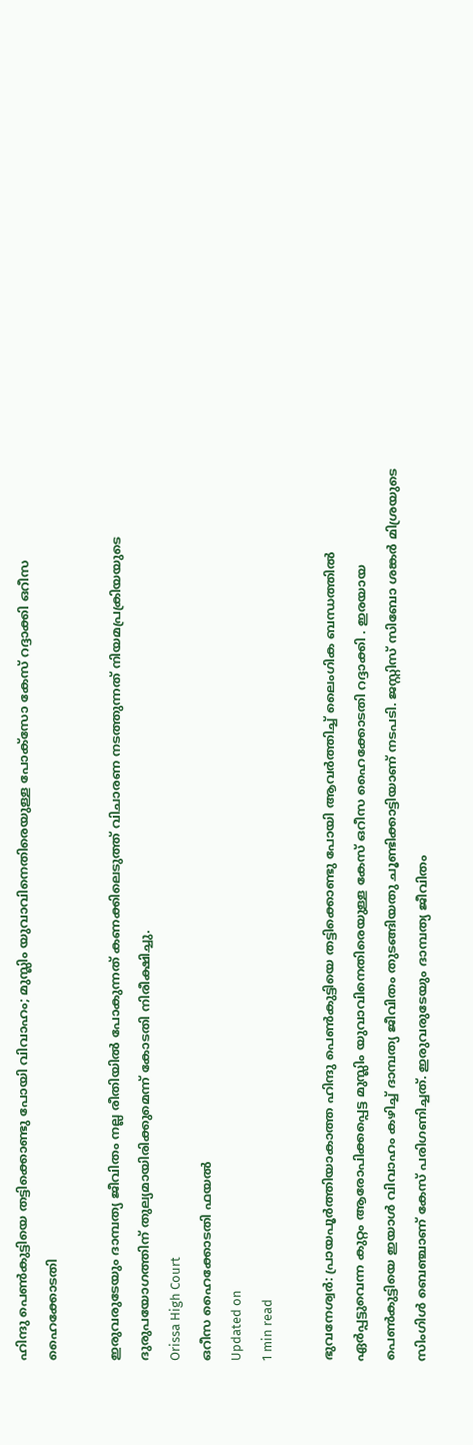ഹിന്ദു പെണ്‍കുട്ടിയെ തട്ടിക്കൊണ്ടു പോയി വിവാഹം; മുസ്ലിം യുവാവിനെതിരെയുള്ള പോക്‌സോ കേസ് റദ്ദാക്കി ഒറീസ ഹൈക്കോടതി

ഇരുവരുടേയും ദാമ്പത്യ ജീവിതം നല്ല രീതിയില്‍ പോകുന്നത് കണക്കിലെടുത്ത് വിചാരണ നടത്തുന്നത് നിയമപ്രക്രിയയുടെ ദുരുപയോഗത്തിന് തുല്യമായിരിക്കുമെന്ന് കോടതി നിരീക്ഷിച്ചു.
Orissa High Court
ഒറീസ ഹൈക്കോടതി ഫയല്‍
Updated on
1 min read

ഭുവനേശ്വര്‍: പ്രായപൂര്‍ത്തിയാകാത്ത ഹിന്ദു പെണ്‍കുട്ടിയെ തട്ടിക്കൊണ്ടു പോയി ആവര്‍ത്തിച്ച് ലൈംഗിക ബന്ധത്തില്‍ ഏര്‍പ്പട്ടുവെന്ന കുറ്റം ആരോപിക്കപ്പെട്ട മുസ്ലിം യുവാവിനെതിരെയുള്ള കേസ് ഒറീസ ഹൈക്കോടതി റദ്ദാക്കി . ഇരയായ പെണ്‍കുട്ടിയെ ഇയാള്‍ വിവാഹം കഴിച്ച് ദാമ്പത്യ ജീവിതം തുടങ്ങിയതു ചൂണ്ടിക്കാട്ടിയാണ് നടപടി. ജസ്റ്റിസ് സിബോ ശങ്കര്‍ മിശ്രയുടെ സിംഗിള്‍ ബെഞ്ചാണ് കേസ് പരിഗണിച്ചത്. ഇരുവരുടേയും ദാമ്പത്യ ജീവിതം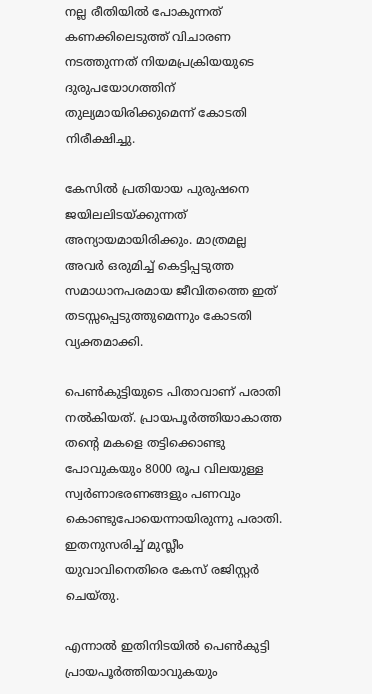നല്ല രീതിയില്‍ പോകുന്നത് കണക്കിലെടുത്ത് വിചാരണ നടത്തുന്നത് നിയമപ്രക്രിയയുടെ ദുരുപയോഗത്തിന് തുല്യമായിരിക്കുമെന്ന് കോടതി നിരീക്ഷിച്ചു.

കേസില്‍ പ്രതിയായ പുരുഷനെ ജയിലലിടയ്ക്കുന്നത് അന്യായമായിരിക്കും. മാത്രമല്ല അവര്‍ ഒരുമിച്ച് കെട്ടിപ്പടുത്ത സമാധാനപരമായ ജീവിതത്തെ ഇത് തടസ്സപ്പെടുത്തുമെന്നും കോടതി വ്യക്തമാക്കി.

പെണ്‍കുട്ടിയുടെ പിതാവാണ് പരാതി നല്‍കിയത്. പ്രായപൂര്‍ത്തിയാകാത്ത തന്റെ മകളെ തട്ടിക്കൊണ്ടു പോവുകയും 8000 രൂപ വിലയുള്ള സ്വര്‍ണാഭരണങ്ങളും പണവും കൊണ്ടുപോയെന്നായിരുന്നു പരാതി. ഇതനുസരിച്ച് മുസ്ലീം യുവാവിനെതിരെ കേസ് രജിസ്റ്റര്‍ ചെയ്തു.

എന്നാല്‍ ഇതിനിടയില്‍ പെണ്‍കുട്ടി പ്രായപൂര്‍ത്തിയാവുകയും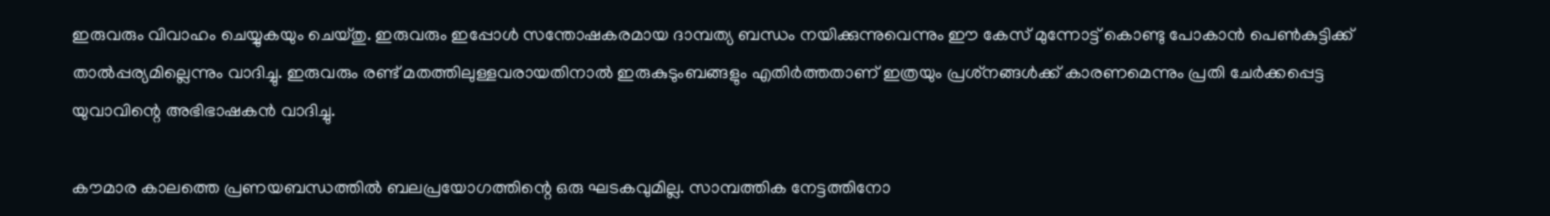ഇരുവരും വിവാഹം ചെയ്യുകയും ചെയ്തു. ഇരുവരും ഇപ്പോള്‍ സന്തോഷകരമായ ദാമ്പത്യ ബന്ധം നയിക്കുന്നുവെന്നും ഈ കേസ് മുന്നോട്ട് കൊണ്ടു പോകാന്‍ പെണ്‍കുട്ടിക്ക് താല്‍പ്പര്യമില്ലെന്നും വാദിച്ചു. ഇരുവരും രണ്ട് മതത്തിലുള്ളവരായതിനാല്‍ ഇരുകുടുംബങ്ങളും എതിര്‍ത്തതാണ് ഇത്രയും പ്രശ്‌നങ്ങള്‍ക്ക് കാരണമെന്നും പ്രതി ചേര്‍ക്കപ്പെട്ട യുവാവിന്റെ അഭിഭാഷകന്‍ വാദിച്ചു.

കൗമാര കാലത്തെ പ്രണയബന്ധത്തില്‍ ബലപ്രയോഗത്തിന്റെ ഒരു ഘടകവുമില്ല. സാമ്പത്തിക നേട്ടത്തിനോ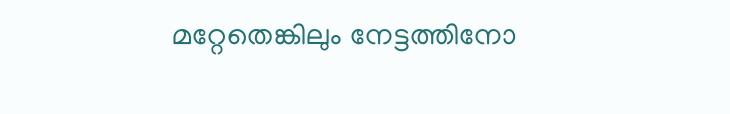മറ്റേതെങ്കിലും നേട്ടത്തിനോ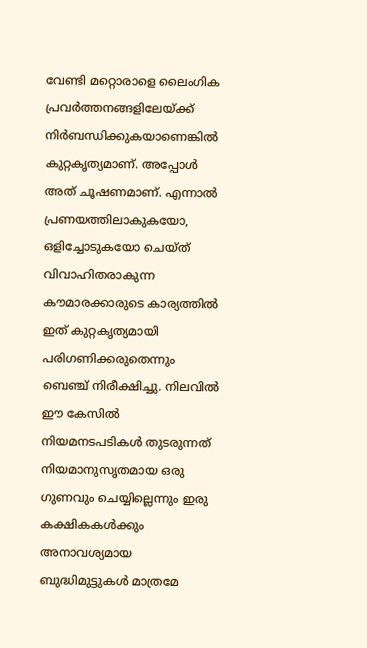വേണ്ടി മറ്റൊരാളെ ലൈംഗിക പ്രവര്‍ത്തനങ്ങളിലേയ്ക്ക് നിര്‍ബന്ധിക്കുകയാണെങ്കില്‍ കുറ്റകൃത്യമാണ്. അപ്പോള്‍ അത് ചൂഷണമാണ്. എന്നാല്‍ പ്രണയത്തിലാകുകയോ, ഒളിച്ചോടുകയോ ചെയ്ത് വിവാഹിതരാകുന്ന കൗമാരക്കാരുടെ കാര്യത്തില്‍ ഇത് കുറ്റകൃത്യമായി പരിഗണിക്കരുതെന്നും ബെഞ്ച് നിരീക്ഷിച്ചു. നിലവില്‍ ഈ കേസില്‍ നിയമനടപടികള്‍ തുടരുന്നത് നിയമാനുസൃതമായ ഒരു ഗുണവും ചെയ്യില്ലെന്നും ഇരു കക്ഷികകള്‍ക്കും അനാവശ്യമായ ബുദ്ധിമുട്ടുകള്‍ മാത്രമേ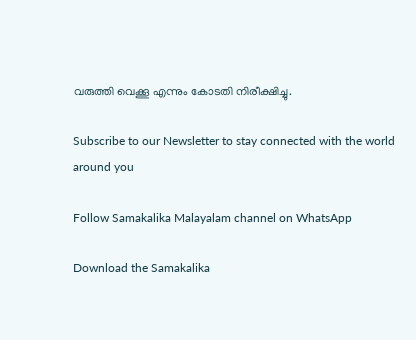വരുത്തി വെക്കൂ എന്നും കോടതി നിരീക്ഷിച്ചു.

Subscribe to our Newsletter to stay connected with the world around you

Follow Samakalika Malayalam channel on WhatsApp

Download the Samakalika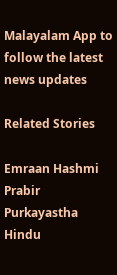Malayalam App to follow the latest news updates

Related Stories

Emraan Hashmi
Prabir Purkayastha
Hindu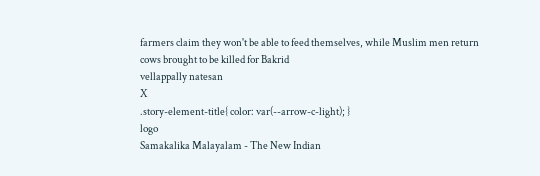farmers claim they won't be able to feed themselves, while Muslim men return cows brought to be killed for Bakrid
vellappally natesan
X
.story-element-title{ color: var(--arrow-c-light); }
logo
Samakalika Malayalam - The New Indian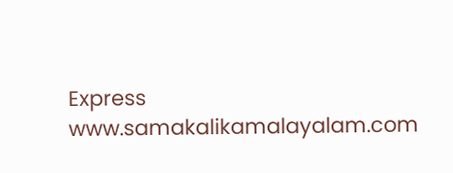Express
www.samakalikamalayalam.com